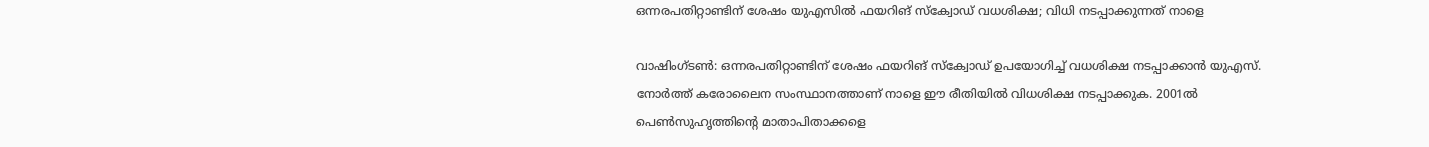ഒന്നരപതിറ്റാണ്ടിന് ശേഷം യുഎസിൽ ഫയറിങ് സ്‌ക്വോഡ് വധശിക്ഷ; വിധി നടപ്പാക്കുന്നത് നാളെ

വാഷിംഗ്ടൺ: ഒന്നരപതിറ്റാണ്ടിന് ശേഷം ഫയറിങ് സ്‌ക്വോഡ് ഉപയോഗിച്ച് വധശിക്ഷ നടപ്പാക്കാൻ യുഎസ്. നോർത്ത് കരോലൈന സംസ്ഥാനത്താണ് നാളെ ഈ രീതിയിൽ വിധശിക്ഷ നടപ്പാക്കുക. 2001ൽ പെൺസുഹൃത്തിന്റെ മാതാപിതാക്കളെ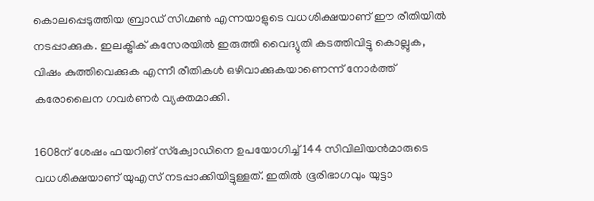കൊലപ്പെടുത്തിയ ബ്രാഡ് സിഗ്മൺ എന്നയാളുടെ വധശിക്ഷയാണ് ഈ രീതിയിൽ നടപ്പാക്കുക. ഇലക്ട്രിക് കസേരയിൽ ഇരുത്തി വൈദ്യുതി കടത്തിവിട്ടു കൊല്ലുക, വിഷം കുത്തിവെക്കുക എന്നീ രീതികൾ ഒഴിവാക്കുകയാണെന്ന് നോർത്ത് കരോലൈന ഗവർണർ വ്യക്തമാക്കി.

1608ന് ശേഷം ഫയറിങ് സ്‌ക്വോഡിനെ ഉപയോഗിച്ച് 144 സിവിലിയൻമാരുടെ വധശിക്ഷയാണ് യുഎസ് നടപ്പാക്കിയിട്ടുള്ളത്. ഇതിൽ ഭൂരിഭാഗവും യുട്ടാ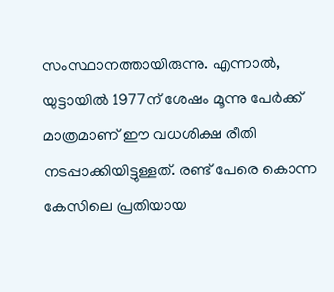സംസ്ഥാനത്തായിരുന്നു. എന്നാൽ, യുട്ടായിൽ 1977ന് ശേഷം മൂന്നു പേർക്ക് മാത്രമാണ് ഈ വധശിക്ഷ രീതി നടപ്പാക്കിയിട്ടുള്ളത്. രണ്ട് പേരെ കൊന്ന കേസിലെ പ്രതിയായ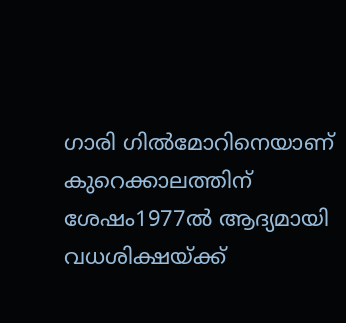ഗാരി ഗിൽമോറിനെയാണ് കുറെക്കാലത്തിന് ശേഷം1977ൽ ആദ്യമായി വധശിക്ഷയ്ക്ക്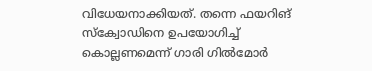വിധേയനാക്കിയത്. തന്നെ ഫയറിങ് സ്‌ക്വോഡിനെ ഉപയോഗിച്ച് കൊല്ലണമെന്ന് ഗാരി ഗിൽമോർ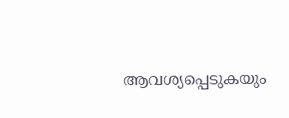ആവശ്യപ്പെടുകയും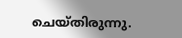ചെയ്തിരുന്നു.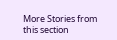More Stories from this section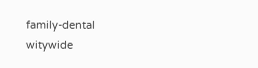family-dental
witywide